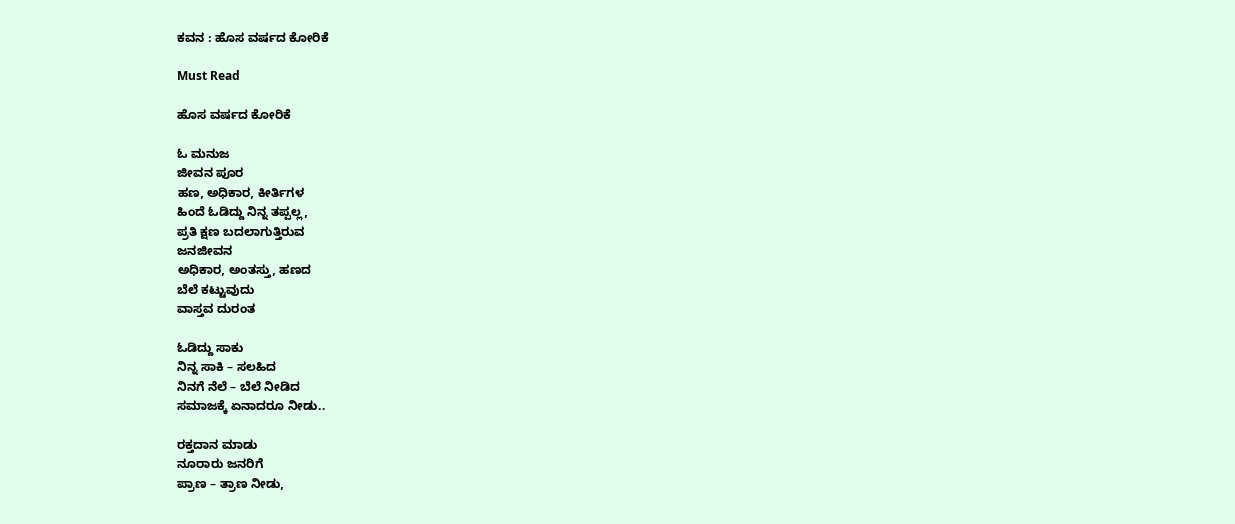ಕವನ : ಹೊಸ ವರ್ಷದ ಕೋರಿಕೆ

Must Read

ಹೊಸ ವರ್ಷದ ಕೋರಿಕೆ

ಓ ಮನುಜ
ಜೀವನ ಪೂರ
ಹಣ, ಅಧಿಕಾರ, ಕೀರ್ತಿಗಳ
ಹಿಂದೆ ಓಡಿದ್ದು ನಿನ್ನ ತಪ್ಪಲ್ಲ,
ಪ್ರತಿ ಕ್ಷಣ ಬದಲಾಗುತ್ತಿರುವ
ಜನಜೀವನ
ಅಧಿಕಾರ, ಅಂತಸ್ತು, ಹಣದ
ಬೆಲೆ ಕಟ್ಟುವುದು
ವಾಸ್ತವ ದುರಂತ

ಓಡಿದ್ದು ಸಾಕು
ನಿನ್ನ ಸಾಕಿ – ಸಲಹಿದ
ನಿನಗೆ ನೆಲೆ – ಬೆಲೆ ನೀಡಿದ
ಸಮಾಜಕ್ಕೆ ಏನಾದರೂ ನೀಡು..

ರಕ್ತದಾನ ಮಾಡು
ನೂರಾರು ಜನರಿಗೆ
ಪ್ರಾಣ – ತ್ರಾಣ ನೀಡು,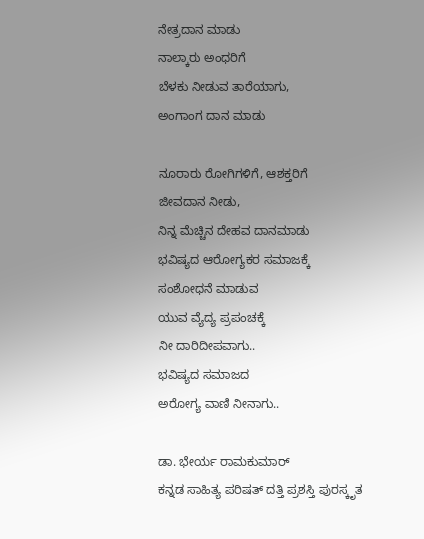ನೇತ್ರದಾನ ಮಾಡು
ನಾಲ್ಕಾರು ಅಂಧರಿಗೆ
ಬೆಳಕು ನೀಡುವ ತಾರೆಯಾಗು,
ಅಂಗಾಂಗ ದಾನ ಮಾಡು

ನೂರಾರು ರೋಗಿಗಳಿಗೆ, ಆಶಕ್ತರಿಗೆ
ಜೀವದಾನ ನೀಡು,
ನಿನ್ನ ಮೆಚ್ಚಿನ ದೇಹವ ದಾನಮಾಡು
ಭವಿಷ್ಯದ ಆರೋಗ್ಯಕರ ಸಮಾಜಕ್ಕೆ
ಸಂಶೋಧನೆ ಮಾಡುವ
ಯುವ ವ್ಯೆದ್ಯ ಪ್ರಪಂಚಕ್ಕೆ
ನೀ ದಾರಿದೀಪವಾಗು..
ಭವಿಷ್ಯದ ಸಮಾಜದ
ಅರೋಗ್ಯ ವಾಣಿ ನೀನಾಗು..

ಡಾ. ಭೇರ್ಯ ರಾಮಕುಮಾರ್
ಕನ್ನಡ ಸಾಹಿತ್ಯ ಪರಿಷತ್ ದತ್ತಿ ಪ್ರಶಸ್ತಿ ಪುರಸ್ಕೃತ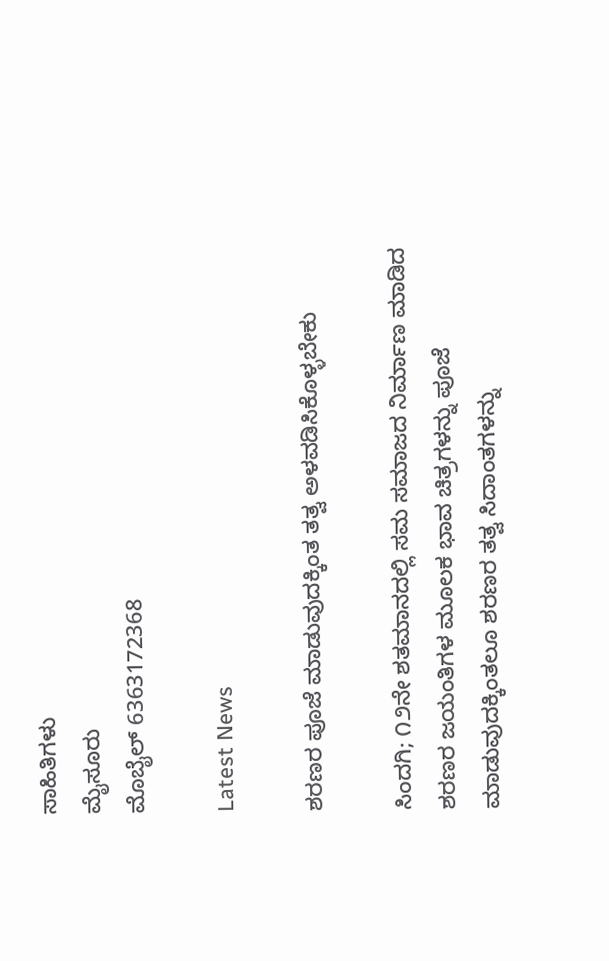ಸಾಹಿತಿಗಳು
ಮೈಸೂರು
ಮೊಬೈಲ್ 6363172368

Latest News

ಶರಣರ ಪೂಜೆ ಮಾಡುವುದಕ್ಕಿಂತ ತತ್ವ ಅಳವಡಿಸಿಕೊಳ್ಳಬೇಕು

ಸಿಂದಗಿ; ೧೨ನೇ ಶತಮಾನದಲ್ಲಿ ಸಮ ಸಮಾಜದ ನಿರ್ಮಾಣ ಮಾಡಿದ ಶರಣರ ಜಯಂತಿಗಳ ಮೂಲಕ ಭಾವ ಚಿತ್ರಗಳನ್ನು ಪೂಜೆ ಮಾಡುವುದಕ್ಕಿಂತಲೂ ಶರಣರ ತತ್ವ ಸಿದಾಂತಗಳನ್ನು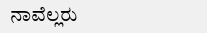ನಾವೆಲ್ಲರು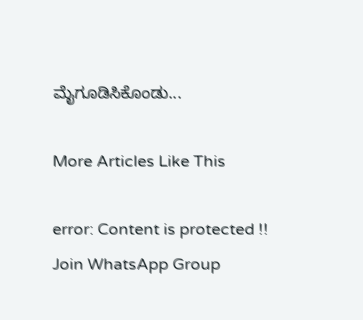ಮೈಗೂಡಿಸಿಕೊಂಡು...

More Articles Like This

error: Content is protected !!
Join WhatsApp Group